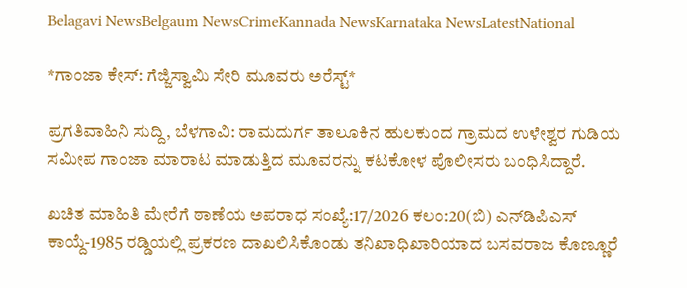Belagavi NewsBelgaum NewsCrimeKannada NewsKarnataka NewsLatestNational

*ಗಾಂಜಾ ಕೇಸ್: ಗೆಜ್ಜಿಸ್ವಾಮಿ ಸೇರಿ ಮೂವರು ಅರೆಸ್ಟ್*

ಪ್ರಗತಿವಾಹಿನಿ ಸುದ್ದಿ, ಬೆಳಗಾವಿ: ರಾಮದುರ್ಗ ತಾಲೂಕಿನ ಹುಲಕುಂದ ಗ್ರಾಮದ ಉಳೇಶ್ವರ ಗುಡಿಯ ಸಮೀಪ ಗಾಂಜಾ ಮಾರಾಟ ಮಾಡುತ್ತಿದ ಮೂವರನ್ನು ಕಟಕೋಳ ಪೊಲೀಸರು ಬಂಧಿಸಿದ್ದಾರೆ.

ಖಚಿತ ಮಾಹಿತಿ ಮೇರೆಗೆ ಠಾಣೆಯ ಅಪರಾಧ ಸಂಖ್ಯೆ:17/2026 ಕಲಂ:20(ಬಿ) ಎನ್‌ಡಿಪಿಎಸ್ ಕಾಯ್ದೆ-1985 ರಡ್ಡಿಯಲ್ಲಿ ಪ್ರಕರಣ ದಾಖಲಿಸಿಕೊಂಡು ತನಿಖಾಧಿಖಾರಿಯಾದ ಬಸವರಾಜ ಕೊಣ್ಣೂರೆ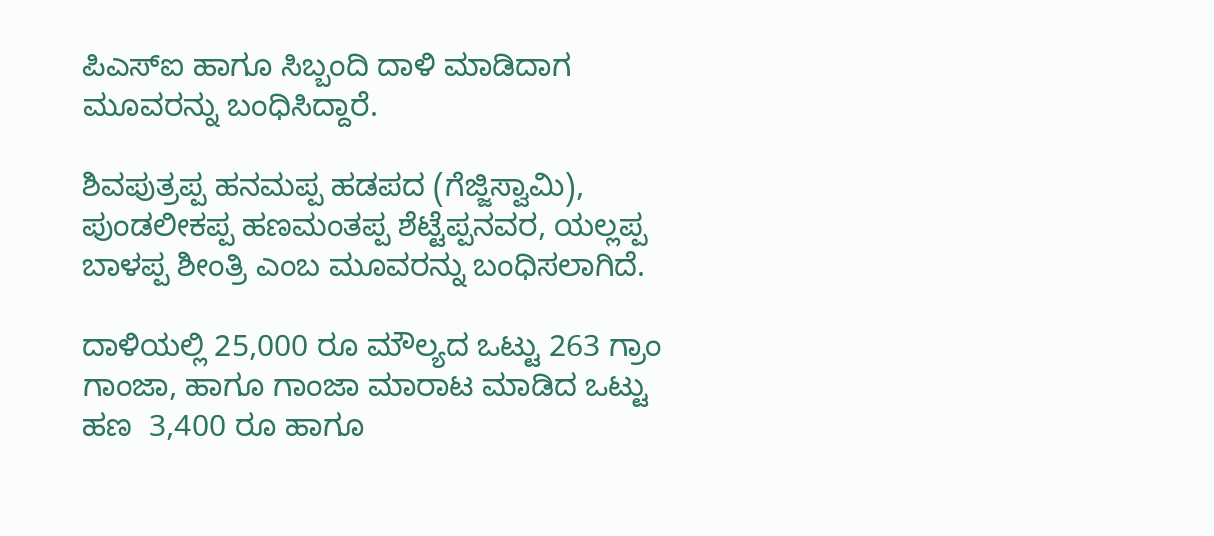ಪಿಎಸ್‌ಐ ಹಾಗೂ ಸಿಬ್ಬಂದಿ ದಾಳಿ ಮಾಡಿದಾಗ ಮೂವರನ್ನು ಬಂಧಿಸಿದ್ದಾರೆ.

ಶಿವಪುತ್ರಪ್ಪ ಹನಮಪ್ಪ ಹಡಪದ (ಗೆಜ್ಜಿಸ್ವಾಮಿ), ಪುಂಡಲೀಕಪ್ಪ ಹಣಮಂತಪ್ಪ ಶೆಟ್ಟೆಪ್ಪನವರ, ಯಲ್ಲಪ್ಪ ಬಾಳಪ್ಪ ಶೀಂತ್ರಿ ಎಂಬ ಮೂವರನ್ನು ಬಂಧಿಸಲಾಗಿದೆ.

ದಾಳಿಯಲ್ಲಿ 25,000 ರೂ ಮೌಲ್ಯದ ಒಟ್ಟು 263 ಗ್ರಾಂ ಗಾಂಜಾ, ಹಾಗೂ ಗಾಂಜಾ ಮಾರಾಟ ಮಾಡಿದ ಒಟ್ಟು ಹಣ  3,400 ರೂ ಹಾಗೂ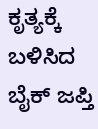ಕೃತ್ಯಕ್ಕೆ ಬಳಿಸಿದ ಬೈಕ್ ಜಪ್ತಿ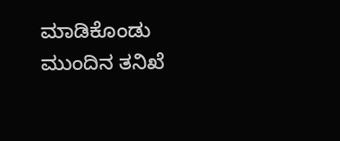ಮಾಡಿಕೊಂಡು ಮುಂದಿನ ತನಿಖೆ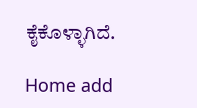ಕೈಕೊಳ್ಳಾಗಿದೆ.

Home add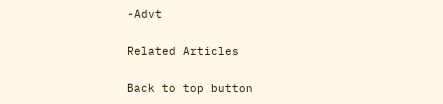-Advt

Related Articles

Back to top button